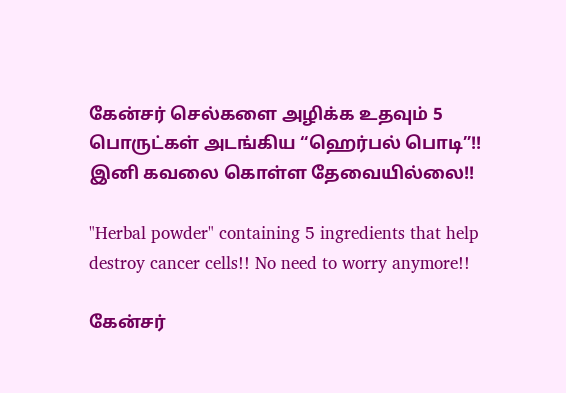கேன்சர் செல்களை அழிக்க உதவும் 5 பொருட்கள் அடங்கிய “ஹெர்பல் பொடி”!! இனி கவலை கொள்ள தேவையில்லை!!

"Herbal powder" containing 5 ingredients that help destroy cancer cells!! No need to worry anymore!!

கேன்சர்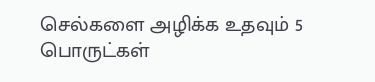செல்களை அழிக்க உதவும் 5 பொருட்கள்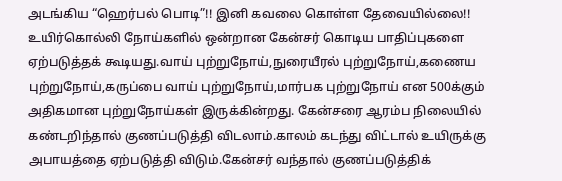அடங்கிய “ஹெர்பல் பொடி”!! இனி கவலை கொள்ள தேவையில்லை!! உயிர்கொல்லி நோய்களில் ஒன்றான கேன்சர் கொடிய பாதிப்புகளை ஏற்படுத்தக் கூடியது.வாய் புற்றுநோய்,நுரையீரல் புற்றுநோய்,கணைய புற்றுநோய்,கருப்பை வாய் புற்றுநோய்,மார்பக புற்றுநோய் என 500க்கும் அதிகமான புற்றுநோய்கள் இருக்கின்றது. கேன்சரை ஆரம்ப நிலையில் கண்டறிந்தால் குணப்படுத்தி விடலாம்.காலம் கடந்து விட்டால் உயிருக்கு அபாயத்தை ஏற்படுத்தி விடும்.கேன்சர் வந்தால் குணப்படுத்திக்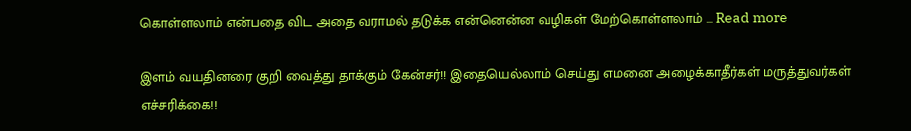கொள்ளலாம் என்பதை விட அதை வராமல் தடுக்க என்னென்ன வழிகள் மேற்கொள்ளலாம் … Read more

இளம் வயதினரை குறி வைத்து தாக்கும் கேன்சர்!! இதையெல்லாம் செய்து எமனை அழைக்காதீர்கள் மருத்துவர்கள் எச்சரிக்கை!!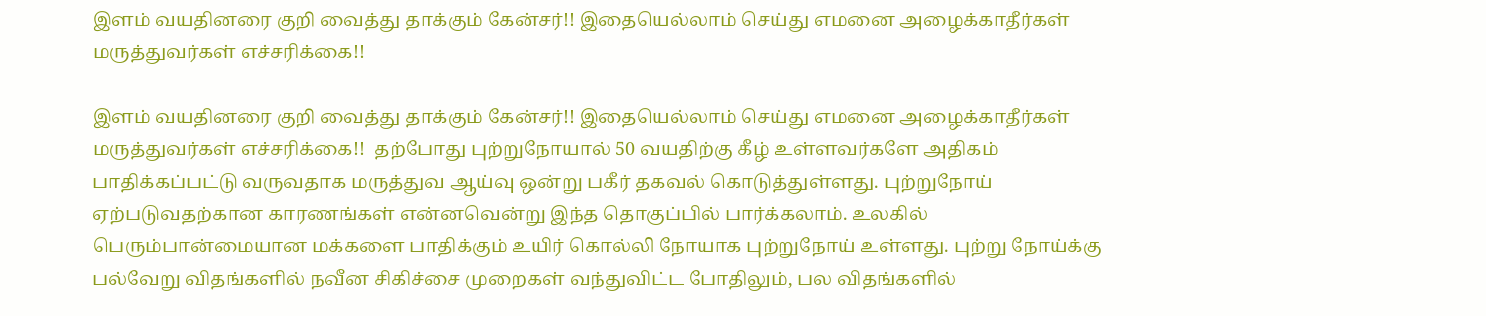இளம் வயதினரை குறி வைத்து தாக்கும் கேன்சர்!! இதையெல்லாம் செய்து எமனை அழைக்காதீர்கள் மருத்துவர்கள் எச்சரிக்கை!!

இளம் வயதினரை குறி வைத்து தாக்கும் கேன்சர்!! இதையெல்லாம் செய்து எமனை அழைக்காதீர்கள் மருத்துவர்கள் எச்சரிக்கை!!  தற்போது புற்றுநோயால் 50 வயதிற்கு கீழ் உள்ளவர்களே அதிகம் பாதிக்கப்பட்டு வருவதாக மருத்துவ ஆய்வு ஒன்று பகீர் தகவல் கொடுத்துள்ளது. புற்றுநோய் ஏற்படுவதற்கான காரணங்கள் என்னவென்று இந்த தொகுப்பில் பார்க்கலாம். உலகில் பெரும்பான்மையான மக்களை பாதிக்கும் உயிர் கொல்லி நோயாக புற்றுநோய் உள்ளது. புற்று நோய்க்கு பல்வேறு விதங்களில் நவீன சிகிச்சை முறைகள் வந்துவிட்ட போதிலும், பல விதங்களில்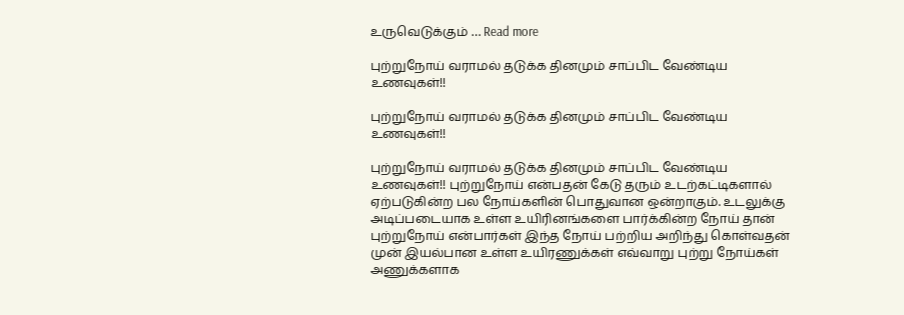உருவெடுக்கும் … Read more

புற்றுநோய் வராமல் தடுக்க தினமும் சாப்பிட வேண்டிய உணவுகள்!!

புற்றுநோய் வராமல் தடுக்க தினமும் சாப்பிட வேண்டிய உணவுகள்!!

புற்றுநோய் வராமல் தடுக்க தினமும் சாப்பிட வேண்டிய உணவுகள்!! புற்றுநோய் என்பதன் கேடு தரும் உடற்கட்டிகளால் ஏற்படுகின்ற பல நோய்களின் பொதுவான ஒன்றாகும். உடலுக்கு அடிப்படையாக உள்ள உயிரினங்களை பார்க்கின்ற நோய் தான் புற்றுநோய் என்பார்கள் இந்த நோய் பற்றிய அறிந்து கொள்வதன் முன் இயல்பான உள்ள உயிரணுக்கள் எவ்வாறு புற்று நோய்கள் அணுக்களாக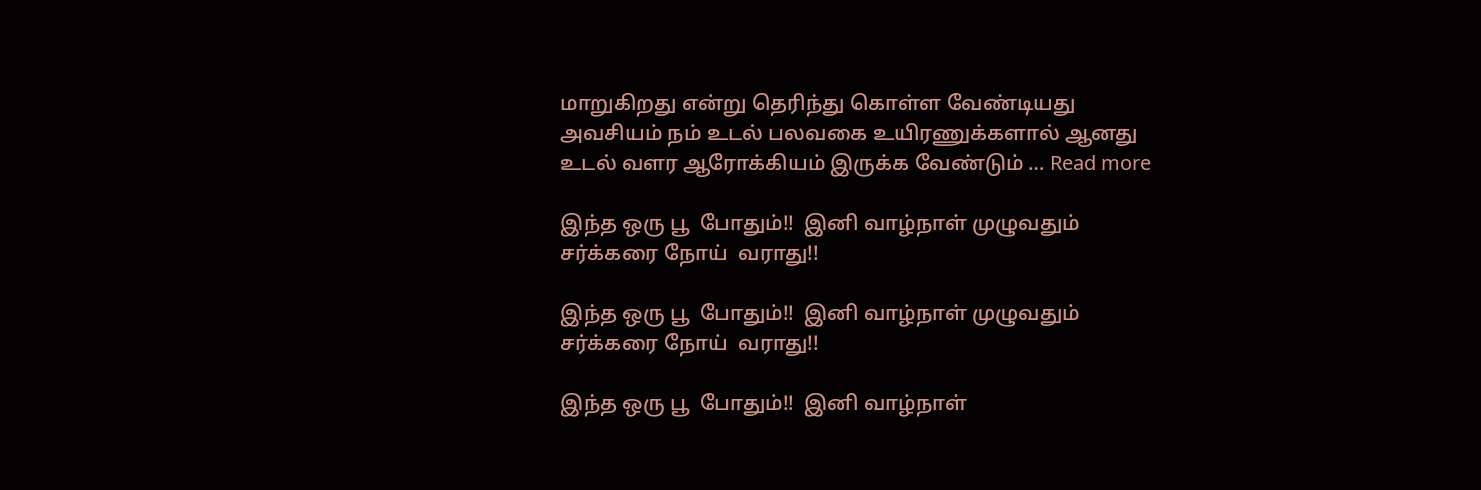மாறுகிறது என்று தெரிந்து கொள்ள வேண்டியது அவசியம் நம் உடல் பலவகை உயிரணுக்களால் ஆனது உடல் வளர ஆரோக்கியம் இருக்க வேண்டும் … Read more

இந்த ஒரு பூ  போதும்!!  இனி வாழ்நாள் முழுவதும் சர்க்கரை நோய்  வராது!!

இந்த ஒரு பூ  போதும்!!  இனி வாழ்நாள் முழுவதும் சர்க்கரை நோய்  வராது!!

இந்த ஒரு பூ  போதும்!!  இனி வாழ்நாள்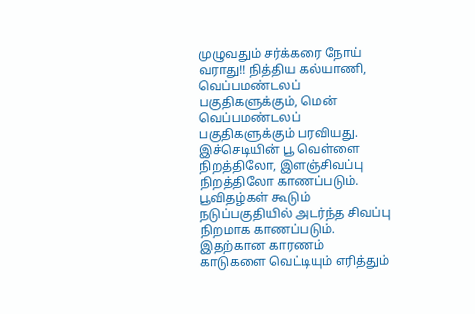முழுவதும் சர்க்கரை நோய்  வராது!! நித்திய கல்யாணி, வெப்பமண்டலப் பகுதிகளுக்கும், மென் வெப்பமண்டலப் பகுதிகளுக்கும் பரவியது. இச்செடியின் பூ வெள்ளை நிறத்திலோ, இளஞ்சிவப்பு நிறத்திலோ காணப்படும். பூவிதழ்கள் கூடும் நடுப்பகுதியில் அடர்ந்த சிவப்பு நிறமாக காணப்படும். இதற்கான காரணம் காடுகளை வெட்டியும் எரித்தும்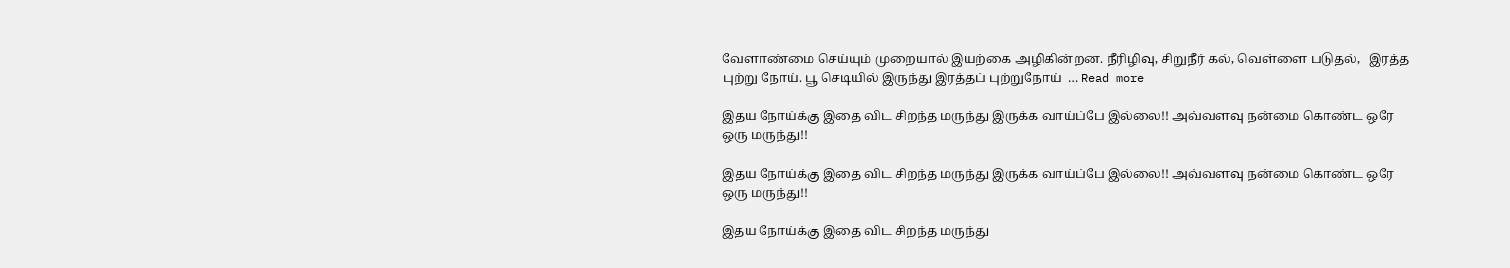வேளாண்மை செய்யும் முறையால் இயற்கை அழிகின்றன. நீரிழிவு, சிறுநீர் கல், வெள்ளை படுதல்,   இரத்த புற்று நோய். பூ செடியில் இருந்து இரத்தப் புற்றுநோய்  … Read more

இதய நோய்க்கு இதை விட சிறந்த மருந்து இருக்க வாய்ப்பே இல்லை!! அவ்வளவு நன்மை கொண்ட ஒரே ஒரு மருந்து!!

இதய நோய்க்கு இதை விட சிறந்த மருந்து இருக்க வாய்ப்பே இல்லை!! அவ்வளவு நன்மை கொண்ட ஒரே ஒரு மருந்து!!

இதய நோய்க்கு இதை விட சிறந்த மருந்து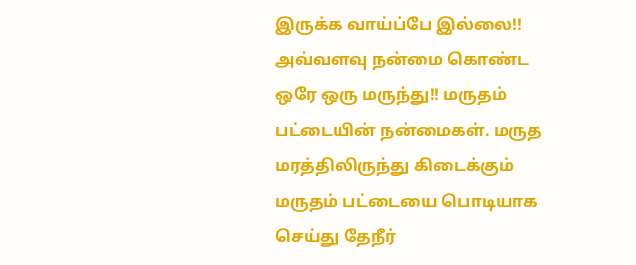இருக்க வாய்ப்பே இல்லை!! அவ்வளவு நன்மை கொண்ட ஒரே ஒரு மருந்து!! மருதம் பட்டையின் நன்மைகள். மருத மரத்திலிருந்து கிடைக்கும் மருதம் பட்டையை பொடியாக செய்து தேநீர்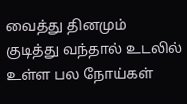வைத்து தினமும் குடித்து வந்தால் உடலில் உள்ள பல நோய்கள்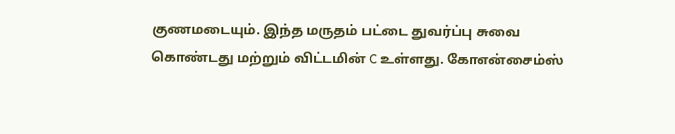குணமடையும். இந்த மருதம் பட்டை துவர்ப்பு சுவை கொண்டது மற்றும் விட்டமின் C உள்ளது. கோஎன்சைம்ஸ்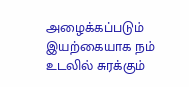அழைக்கப்படும் இயற்கையாக நம் உடலில் சுரக்கும்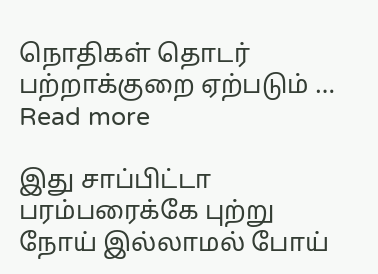நொதிகள் தொடர் பற்றாக்குறை ஏற்படும் … Read more

இது சாப்பிட்டா  பரம்பரைக்கே புற்று நோய் இல்லாமல் போய்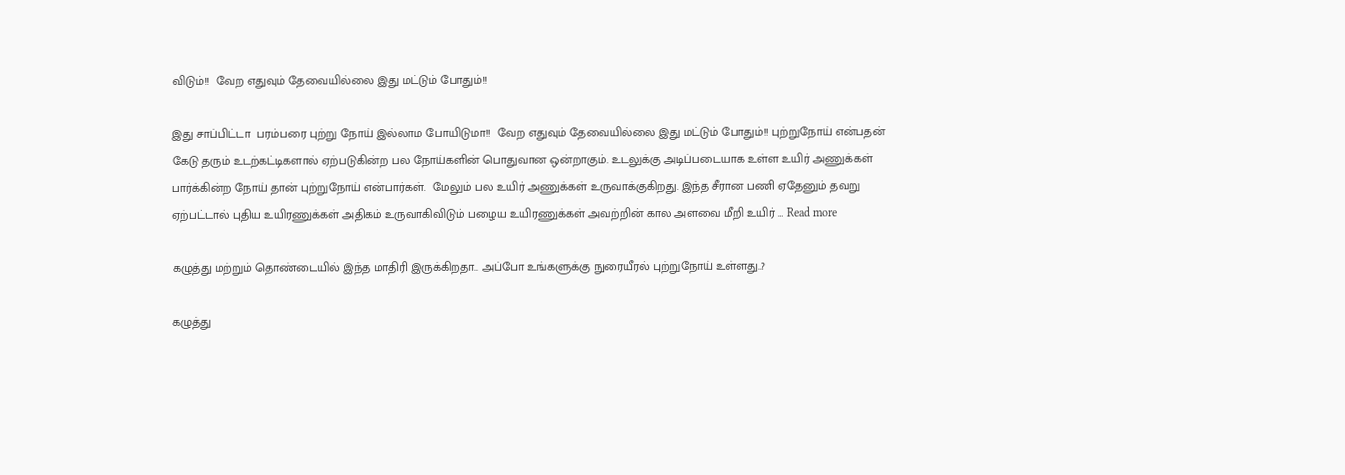விடும்!!  வேற எதுவும் தேவையில்லை இது மட்டும் போதும்!!

இது சாப்பிட்டா  பரம்பரை புற்று நோய் இல்லாம போயிடுமா!!  வேற எதுவும் தேவையில்லை இது மட்டும் போதும்!! புற்றுநோய் என்பதன் கேடு தரும் உடற்கட்டிகளால் ஏற்படுகின்ற பல நோய்களின் பொதுவான ஒன்றாகும். உடலுக்கு அடிப்படையாக உள்ள உயிர் அணுக்கள் பார்க்கின்ற நோய் தான் புற்றுநோய் என்பார்கள்.  மேலும் பல உயிர் அணுக்கள் உருவாக்குகிறது. இந்த சீரான பணி ஏதேனும் தவறு ஏற்பட்டால் புதிய உயிரணுக்கள் அதிகம் உருவாகிவிடும் பழைய உயிரணுக்கள் அவற்றின் கால அளவை மீறி உயிர் … Read more

கழுத்து மற்றும் தொண்டையில் இந்த மாதிரி இருக்கிறதா.. அப்போ உங்களுக்கு நுரையீரல் புற்றுநோய் உள்ளது..?

கழுத்து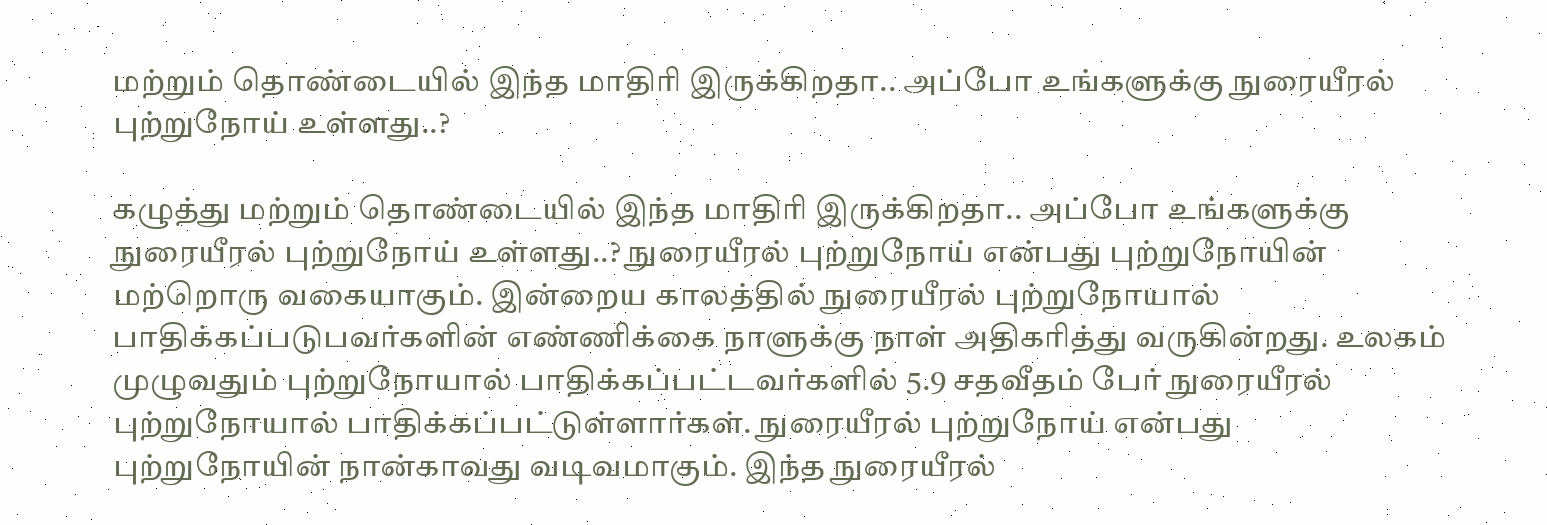மற்றும் தொண்டையில் இந்த மாதிரி இருக்கிறதா.. அப்போ உங்களுக்கு நுரையீரல் புற்றுநோய் உள்ளது..?

கழுத்து மற்றும் தொண்டையில் இந்த மாதிரி இருக்கிறதா.. அப்போ உங்களுக்கு நுரையீரல் புற்றுநோய் உள்ளது..? நுரையீரல் புற்றுநோய் என்பது புற்றுநோயின் மற்றொரு வகையாகும். இன்றைய காலத்தில் நுரையீரல் புற்றுநோயால் பாதிக்கப்படுபவர்களின் எண்ணிக்கை நாளுக்கு நாள் அதிகரித்து வருகின்றது. உலகம் முழுவதும் புற்றுநோயால் பாதிக்கப்பட்டவர்களில் 5.9 சதவீதம் பேர் நுரையீரல் புற்றுநோயால் பாதிக்கப்பட்டுள்ளார்கள். நுரையீரல் புற்றுநோய் என்பது புற்றுநோயின் நான்காவது வடிவமாகும். இந்த நுரையீரல்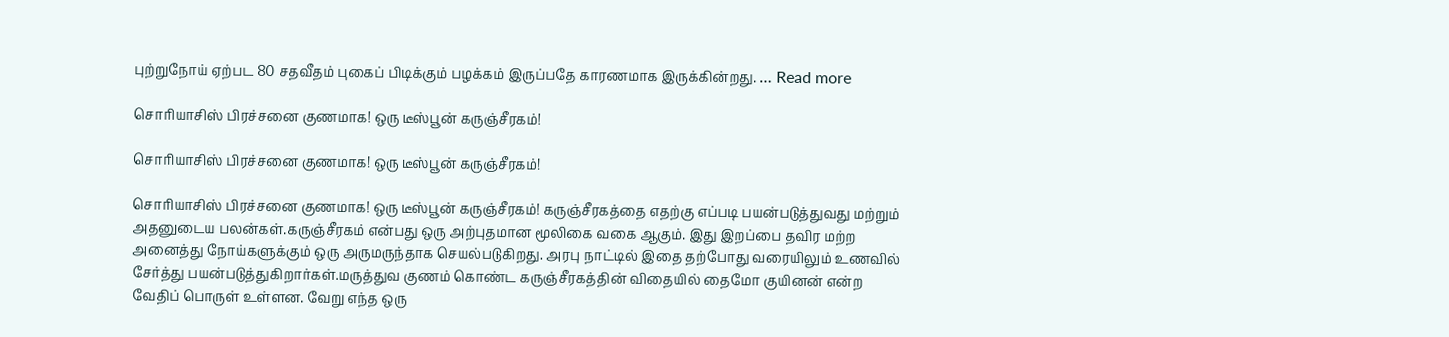புற்றுநோய் ஏற்பட 80 சதவீதம் புகைப் பிடிக்கும் பழக்கம் இருப்பதே காரணமாக இருக்கின்றது. … Read more

சொரியாசிஸ் பிரச்சனை குணமாக! ஒரு டீஸ்பூன் கருஞ்சீரகம்!

சொரியாசிஸ் பிரச்சனை குணமாக! ஒரு டீஸ்பூன் கருஞ்சீரகம்!

சொரியாசிஸ் பிரச்சனை குணமாக! ஒரு டீஸ்பூன் கருஞ்சீரகம்! கருஞ்சீரகத்தை எதற்கு எப்படி பயன்படுத்துவது மற்றும் அதனுடைய பலன்கள்.கருஞ்சீரகம் என்பது ஒரு அற்புதமான மூலிகை வகை ஆகும். இது இறப்பை தவிர மற்ற அனைத்து நோய்களுக்கும் ஒரு அருமருந்தாக செயல்படுகிறது. அரபு நாட்டில் இதை தற்போது வரையிலும் உணவில் சேர்த்து பயன்படுத்துகிறார்கள்.மருத்துவ குணம் கொண்ட கருஞ்சீரகத்தின் விதையில் தைமோ குயினன் என்ற வேதிப் பொருள் உள்ளன. வேறு எந்த ஒரு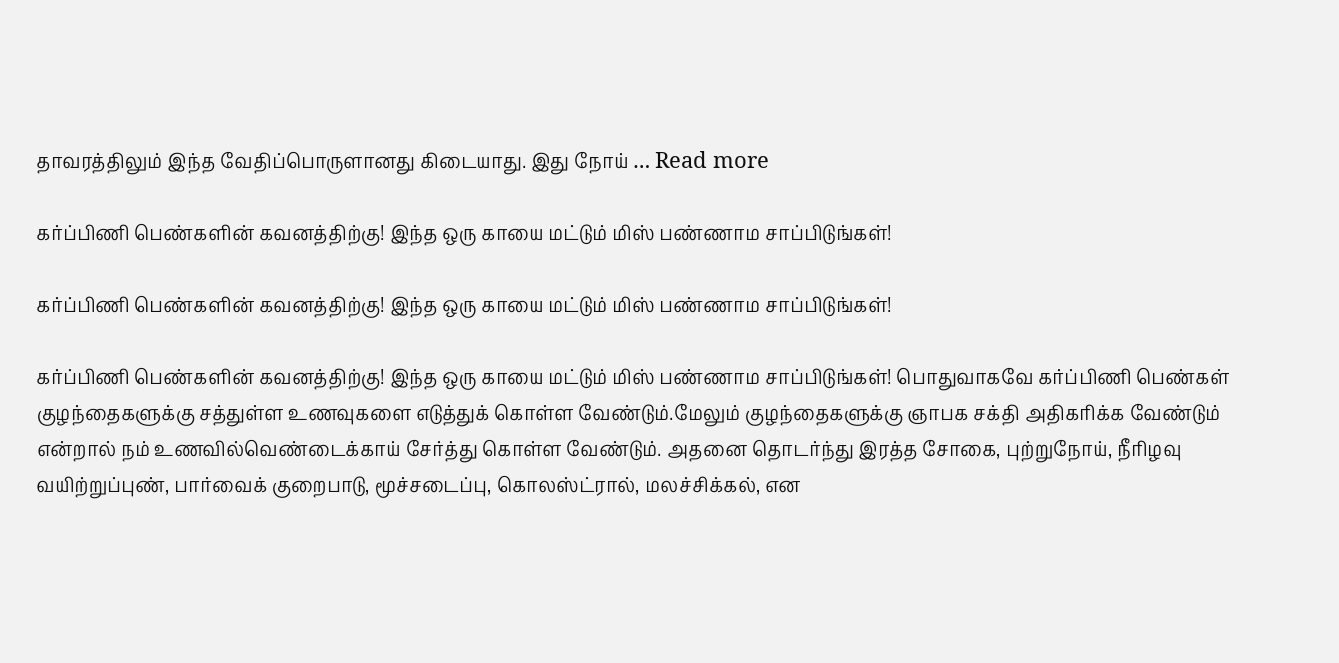தாவரத்திலும் இந்த வேதிப்பொருளானது கிடையாது. இது நோய் … Read more

கர்ப்பிணி பெண்களின் கவனத்திற்கு! இந்த ஒரு காயை மட்டும் மிஸ் பண்ணாம சாப்பிடுங்கள்!

கர்ப்பிணி பெண்களின் கவனத்திற்கு! இந்த ஒரு காயை மட்டும் மிஸ் பண்ணாம சாப்பிடுங்கள்!

கர்ப்பிணி பெண்களின் கவனத்திற்கு! இந்த ஒரு காயை மட்டும் மிஸ் பண்ணாம சாப்பிடுங்கள்! பொதுவாகவே கர்ப்பிணி பெண்கள் குழந்தைகளுக்கு சத்துள்ள உணவுகளை எடுத்துக் கொள்ள வேண்டும்.மேலும் குழந்தைகளுக்கு ஞாபக சக்தி அதிகரிக்க வேண்டும் என்றால் நம் உணவில்வெண்டைக்காய் சேர்த்து கொள்ள வேண்டும். அதனை தொடர்ந்து இரத்த சோகை, புற்றுநோய், நீரிழவு வயிற்றுப்புண், பார்வைக் குறைபாடு, மூச்சடைப்பு, கொலஸ்ட்ரால், மலச்சிக்கல், என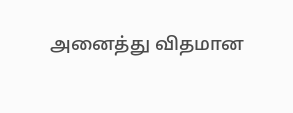அனைத்து விதமான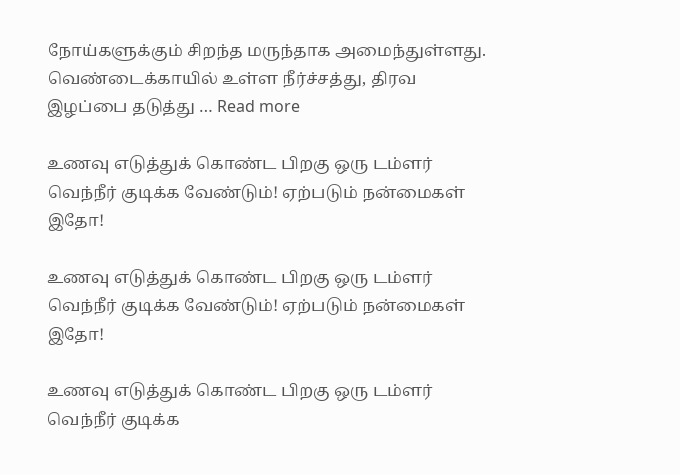நோய்களுக்கும் சிறந்த மருந்தாக அமைந்துள்ளது. வெண்டைக்காயில் உள்ள நீர்ச்சத்து, திரவ இழப்பை தடுத்து … Read more

உணவு எடுத்துக் கொண்ட பிறகு ஒரு டம்ளர் வெந்நீர் குடிக்க வேண்டும்! ஏற்படும் நன்மைகள் இதோ!

உணவு எடுத்துக் கொண்ட பிறகு ஒரு டம்ளர் வெந்நீர் குடிக்க வேண்டும்! ஏற்படும் நன்மைகள் இதோ!

உணவு எடுத்துக் கொண்ட பிறகு ஒரு டம்ளர் வெந்நீர் குடிக்க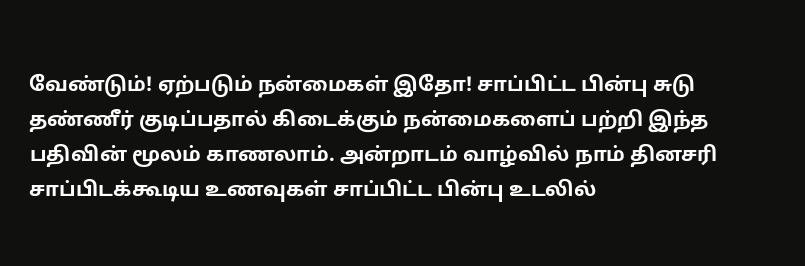வேண்டும்! ஏற்படும் நன்மைகள் இதோ! சாப்பிட்ட பின்பு சுடு தண்ணீர் குடிப்பதால் கிடைக்கும் நன்மைகளைப் பற்றி இந்த பதிவின் மூலம் காணலாம். அன்றாடம் வாழ்வில் நாம் தினசரி சாப்பிடக்கூடிய உணவுகள் சாப்பிட்ட பின்பு உடலில்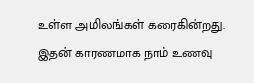உள்ள அமிலங்கள் கரைகின்றது. இதன் காரணமாக நாம் உணவு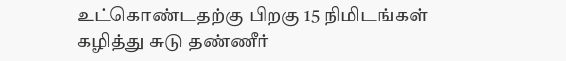உட்கொண்டதற்கு பிறகு 15 நிமிடங்கள் கழித்து சுடு தண்ணீர்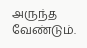அருந்த வேண்டும்.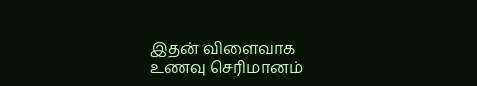இதன் விளைவாக உணவு செரிமானம்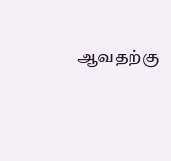ஆவதற்கு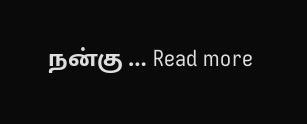நன்கு … Read more